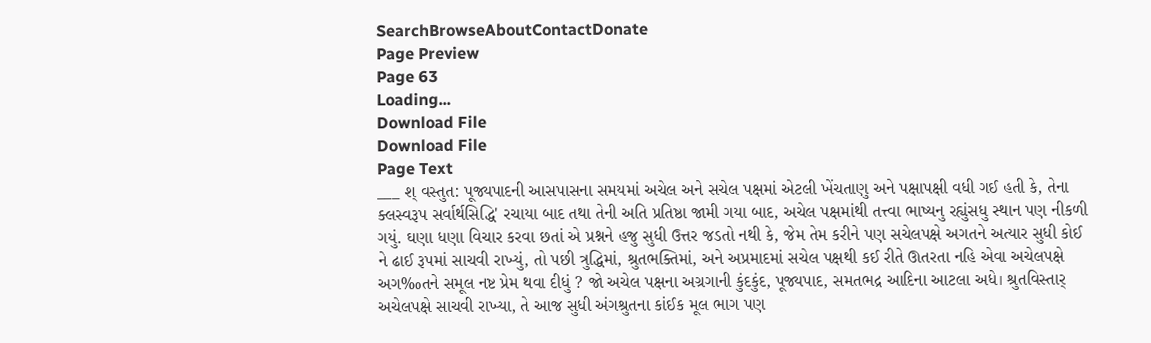SearchBrowseAboutContactDonate
Page Preview
Page 63
Loading...
Download File
Download File
Page Text
___ શ્ વસ્તુત: પૂજ્યપાદની આસપાસના સમયમાં અચેલ અને સચેલ પક્ષમાં એટલી ખેંચતાણુ અને પક્ષાપક્ષી વધી ગઈ હતી કે, તેના ક્લસ્વરૂપ સર્વાર્થસિદ્ધિ' રચાયા બાદ તથા તેની અતિ પ્રતિષ્ઠા જામી ગયા બાદ, અચેલ પક્ષમાંથી તત્ત્વા ભાષ્યનુ રહ્યુંસધુ સ્થાન પણ નીકળી ગયું. ઘણા ધણા વિચાર કરવા છતાં એ પ્રશ્નને હજુ સુધી ઉત્તર જડતો નથી કે, જેમ તેમ કરીને પણ સચેલપક્ષે અગતને અત્યાર સુધી કોઈ ને ઢાઈ રૂપમાં સાચવી રાખ્યું, તો પછી ત્રુદ્ધિમાં, શ્રુતભક્તિમાં, અને અપ્રમાદમાં સચેલ પક્ષથી કઈ રીતે ઊતરતા નહિ એવા અચેલપક્ષે અગ‰તને સમૂલ નષ્ટ પ્રેમ થવા દીધું ? જો અચેલ પક્ષના અગ્રગાની કુંદકુંદ, પૂજ્યપાદ, સમતભદ્ર આદિના આટલા અધે। શ્રુતવિસ્તાર્ અચેલપક્ષે સાચવી રાખ્યા, તે આજ સુધી અંગશ્રુતના કાંઈક મૂલ ભાગ પણ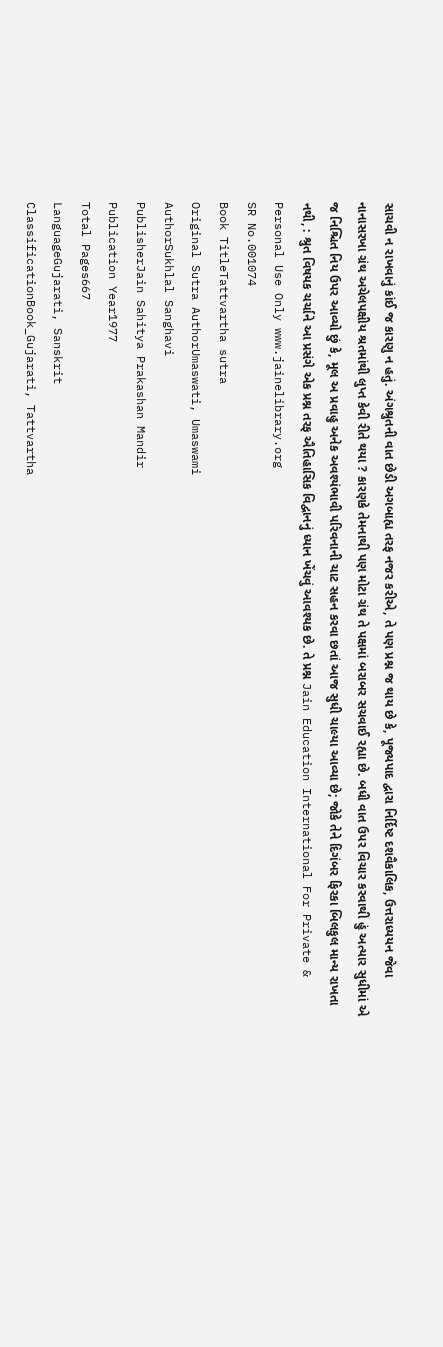સાચવી ન રાખવાનું કાંઈ જ કારણુ ન હતું. અંગશ્રુતની વાત છેડી અગબાહ્ય તરફ નજર કરીએ, તે પણ પ્રશ્ન જ થાય છે કે, પૂજ્યપાદ દ્વારા નિર્દિષ્ટ દશવૈકાલિક, ઉત્તરાધ્યયન જેવા નાનાસરખા ગ્રંથ અચેલપક્ષીય શ્રતમાંથી લુપ્ત કેવી રીતે થયા ? કારણકે તેમનાથી પણ મોટા ગ્રંથ તે પક્ષમાં બરાબર સચવાઈ રહ્યા છે. બધી વાત ઉપર વિચાર કરવાથી હું અત્યાર સુધીમાં એ જ નિશ્ચિત નિય ઉપર આવ્યો છું કે, મૂલ અ પ્રવાહુ અનેક અવશ્યંભાવી પરિવનાની ચાટ સહન કરવા છતાં આજ સુધી ચાલ્યા આવ્યા છે; જોકે તેને દિગંબર ફિરકા બિલકુલ માન્ય રાખતા નથી, : શ્રુત વિષયક ચર્ચાને આ પ્રસંગે એક પ્રશ્ન તરફ ઐતિહાસિક વિદ્વાનનું ધ્યાન ખેંચવું આવશ્યક છે. તે પ્રશ્ન Jain Education International For Private & Personal Use Only www.jainelibrary.org
SR No.001074
Book TitleTattvartha sutra
Original Sutra AuthorUmaswati, Umaswami
AuthorSukhlal Sanghavi
PublisherJain Sahitya Prakashan Mandir
Publication Year1977
Total Pages667
LanguageGujarati, Sanskrit
ClassificationBook_Gujarati, Tattvartha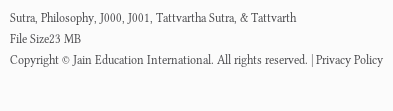Sutra, Philosophy, J000, J001, Tattvartha Sutra, & Tattvarth
File Size23 MB
Copyright © Jain Education International. All rights reserved. | Privacy Policy